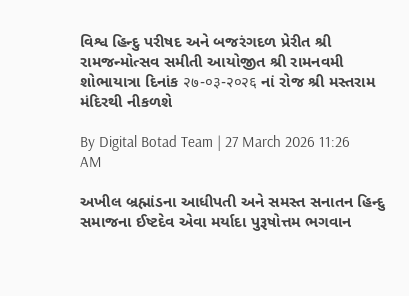વિશ્વ હિન્દુ પરીષદ અને બજરંગદળ પ્રેરીત શ્રી રામજન્મોત્સવ સમીતી આયોજીત શ્રી રામનવમી શોભાયાત્રા દિનાંક २७-०३-२०२६ નાં રોજ શ્રી મસ્તરામ મંદિરથી નીકળશે

By Digital Botad Team | 27 March 2026 11:26 AM

અખીલ બ્રહ્માંડના આધીપતી અને સમસ્ત સનાતન હિન્દુ સમાજના ઈષ્ટદેવ એવા મર્યાદા પુરૂષોત્તમ ભગવાન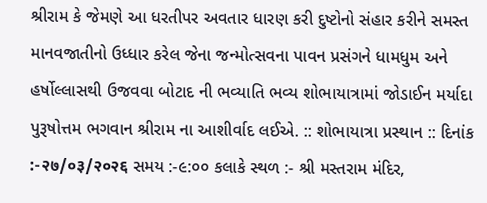શ્રીરામ કે જેમણે આ ધરતીપર અવતાર ધારણ કરી દુષ્ટોનો સંહાર કરીને સમસ્ત માનવજાતીનો ઉધ્ધાર કરેલ જેના જન્મોત્સવના પાવન પ્રસંગને ધામધુમ અને હર્ષોલ્લાસથી ઉજવવા બોટાદ ની ભવ્યાતિ ભવ્ય શોભાયાત્રામાં જોડાઈન મર્યાદા પુરૂષોત્તમ ભગવાન શ્રીરામ ના આશીર્વાદ લઈએ. :: શોભાયાત્રા પ્રસ્થાન :: દિનાંક :-२७/०३/२०२६ સમય :-૯:૦૦ કલાકે સ્થળ :- શ્રી મસ્તરામ મંદિર,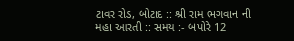ટાવર રોડ, બોટાદ :: શ્રી રામ ભગવાન ની મહા આરતી :: સમય :- બપોરે 12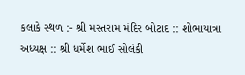કલાકે સ્થળ :- શ્રી મસ્તરામ મંદિર બોટાદ :: શોભાયાત્રા અધ્યક્ષ :: શ્રી ધર્મેશ ભાઈ સોલંકી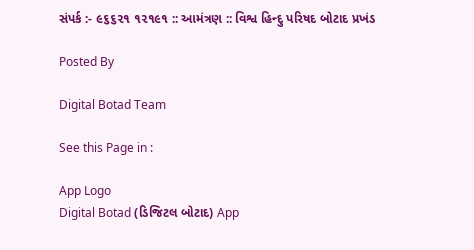સંપર્ક :- ૯૬૬૨૧ ૧૨૧૯૧ :: આમંત્રણ :: વિશ્વ હિન્દુ પરિષદ બોટાદ પ્રખંડ

Posted By

Digital Botad Team

See this Page in :

App Logo
Digital Botad (ડિજિટલ બોટાદ) App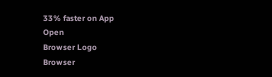33% faster on App
Open
Browser Logo
Browser